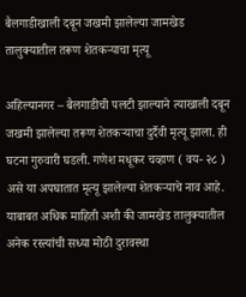बैलगाडीखाली दबून जखमी झालेल्या जामखेड तालुक्यातील तरूण शेतकऱ्याचा मृत्यू

अहिल्यानगर – बैलगाडीची पलटी झाल्याने त्याखाली दबून जखमी झालेल्या तरूण शेतकऱ्याचा दुर्दैवी मृत्यू झाला. ही घटना गुरुवारी घडली. गणेश मधूकर चव्हाण ( वय- २८ ) असे या अपघातात मृत्यू झालेल्या शेतकऱ्याचे नाव आहे.
याबाबत अधिक माहिती अशी की जामखेड तालुक्यातील अनेक रस्त्यांची सध्या मोठी दुरावस्था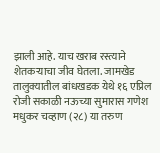झाली आहे. याच खराब रस्त्याने शेतकऱ्याचा जीव घेतला. जामखेड तालुक्यातील बांधखडक येथे १६ एप्रिल रोजी सकाळी नऊच्या सुमारास गणेश मधुकर चव्हाण (२८) या तरुण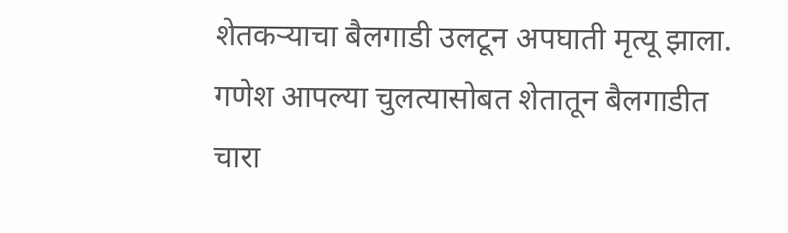शेतकऱ्याचा बैलगाडी उलटून अपघाती मृत्यू झाला. गणेश आपल्या चुलत्यासोबत शेतातून बैलगाडीत चारा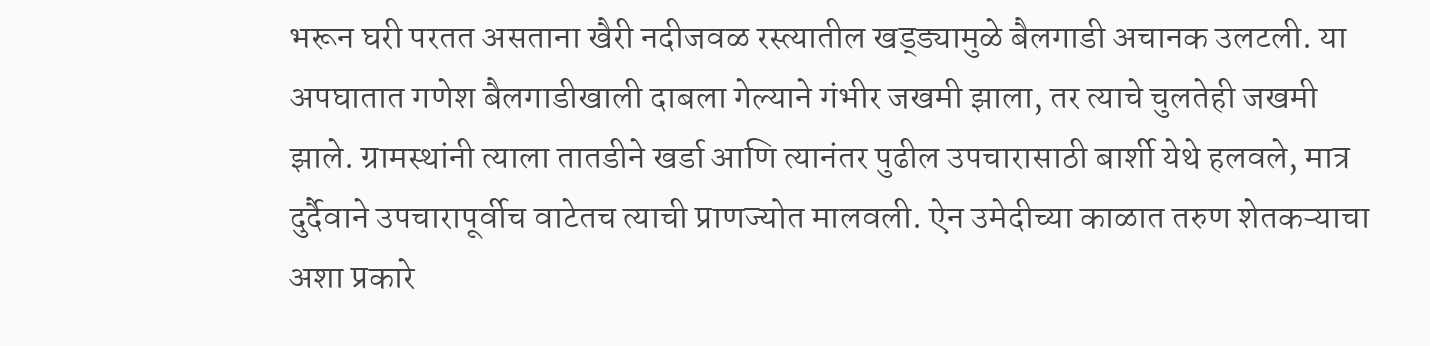भरून घरी परतत असताना खैरी नदीजवळ रस्त्यातील खड्ड्यामुळे बैलगाडी अचानक उलटली. या अपघातात गणेश बैलगाडीखाली दाबला गेल्याने गंभीर जखमी झाला, तर त्याचे चुलतेही जखमी झाले. ग्रामस्थांनी त्याला तातडीने खर्डा आणि त्यानंतर पुढील उपचारासाठी बार्शी येथे हलवले, मात्र दुर्दैवाने उपचारापूर्वीच वाटेतच त्याची प्राणज्योत मालवली. ऐन उमेदीच्या काळात तरुण शेतकऱ्याचा अशा प्रकारे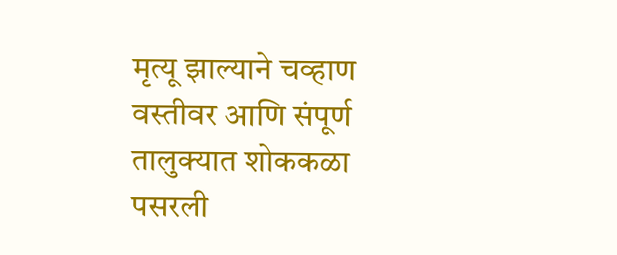मृत्यू झाल्याने चव्हाण वस्तीवर आणि संपूर्ण तालुक्यात शोककळा पसरली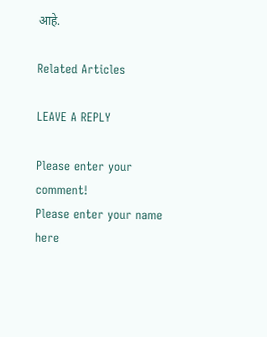आहे.

Related Articles

LEAVE A REPLY

Please enter your comment!
Please enter your name here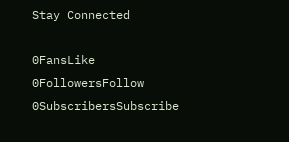Stay Connected

0FansLike
0FollowersFollow
0SubscribersSubscribe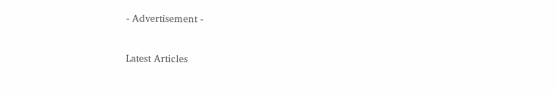- Advertisement -

Latest Articles